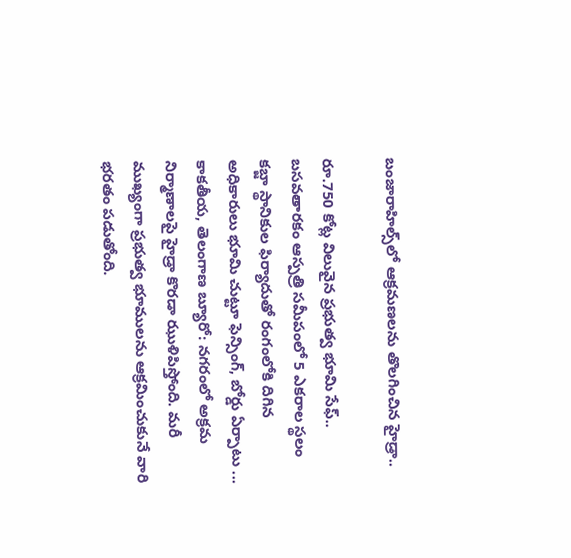బంజారాహిల్స్‌లో ఆక్రమణలను తొలగించిన హైడ్రా..

రూ.750 కోట్ల విలువైన ప్రభుత్వ భూమి సేఫ్.. బసవతారకం ఆస్పత్రి సమీపంలో 5 ఎకరాల స్థలం కబ్జా స్థానికుల ఫిర్యాదుతో రంగంలోకి దిగిన అధికారులు భూమి చుట్టూ ఫెన్సింగ్, బోర్డు ఏర్పాటు ... కాక‌తీయ‌, తెలంగాణ బ్యూరో: నగరంలో అక్రమ నిర్మాణాలపై హైడ్రా కొరడా ఝుళిపిస్తోంది. మరీ ముఖ్యంగా ప్రభుత్వ భూములను ఆక్రమించుకునే వారి భరతం పడుతోంది.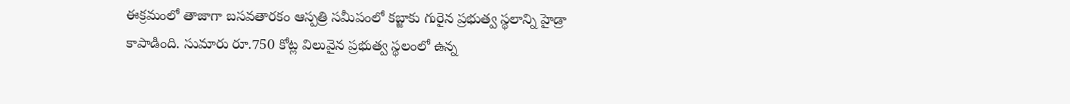ఈక్రమంలో తాజాగా బసవతారకం ఆస్పత్రి సమీపంలో కబ్జాకు గురైన ప్రభుత్వ స్థలాన్ని హైడ్రా కాపాడింది. సుమారు రూ.750 కోట్ల విలువైన ప్రభుత్వ స్థలంలో ఉన్న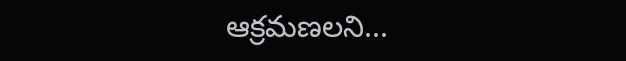ఆక్రమణలని...